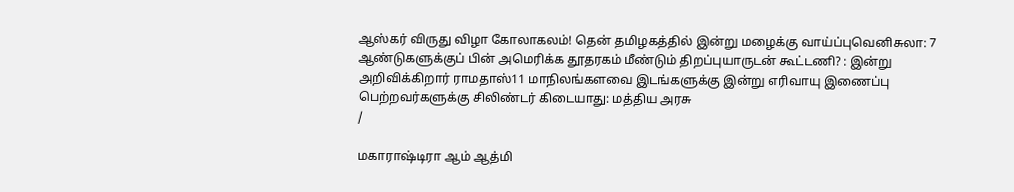ஆஸ்கர் விருது விழா கோலாகலம்! தென் தமிழகத்தில் இன்று மழைக்கு வாய்ப்புவெனிசுலா: 7 ஆண்டுகளுக்குப் பின் அமெரிக்க தூதரகம் மீண்டும் திறப்புயாருடன் கூட்டணி? : இன்று அறிவிக்கிறார் ராமதாஸ்11 மாநிலங்களவை இடங்களுக்கு இன்று எரிவாயு இணைப்பு பெற்றவர்களுக்கு சிலிண்டர் கிடையாது: மத்திய அரசு
/

மகாராஷ்டிரா ஆம் ஆத்மி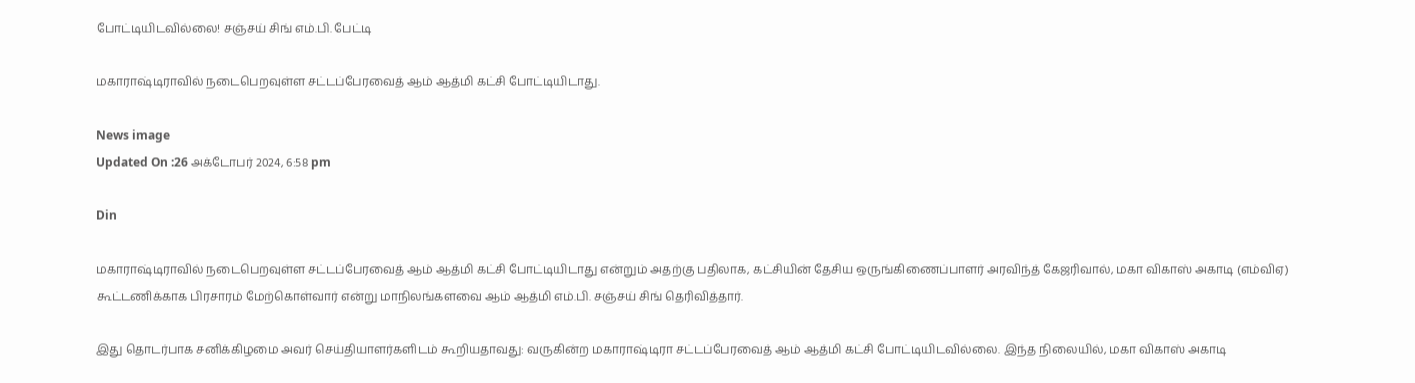போட்டியிடவில்லை! சஞ்சய் சிங் எம்.பி. பேட்டி

மகாராஷ்டிராவில் நடைபெறவுள்ள சட்டப்பேரவைத் ஆம் ஆத்மி கட்சி போட்டியிடாது.

News image
Updated On :26 அக்டோபர் 2024, 6:58 pm

Din

மகாராஷ்டிராவில் நடைபெறவுள்ள சட்டப்பேரவைத் ஆம் ஆத்மி கட்சி போட்டியிடாது என்றும் அதற்கு பதிலாக, கட்சியின் தேசிய ஒருங்கிணைப்பாளர் அரவிந்த் கேஜரிவால், மகா விகாஸ் அகாடி (எம்விஏ) கூட்டணிக்காக பிரசாரம் மேற்கொள்வார் என்று மாநிலங்களவை ஆம் ஆத்மி எம்.பி. சஞ்சய் சிங் தெரிவித்தார்.

இது தொடர்பாக சனிக்கிழமை அவர் செய்தியாளர்களிடம் கூறியதாவது: வருகின்ற மகாராஷ்டிரா சட்டப்பேரவைத் ஆம் ஆத்மி கட்சி போட்டியிடவில்லை. இந்த நிலையில், மகா விகாஸ் அகாடி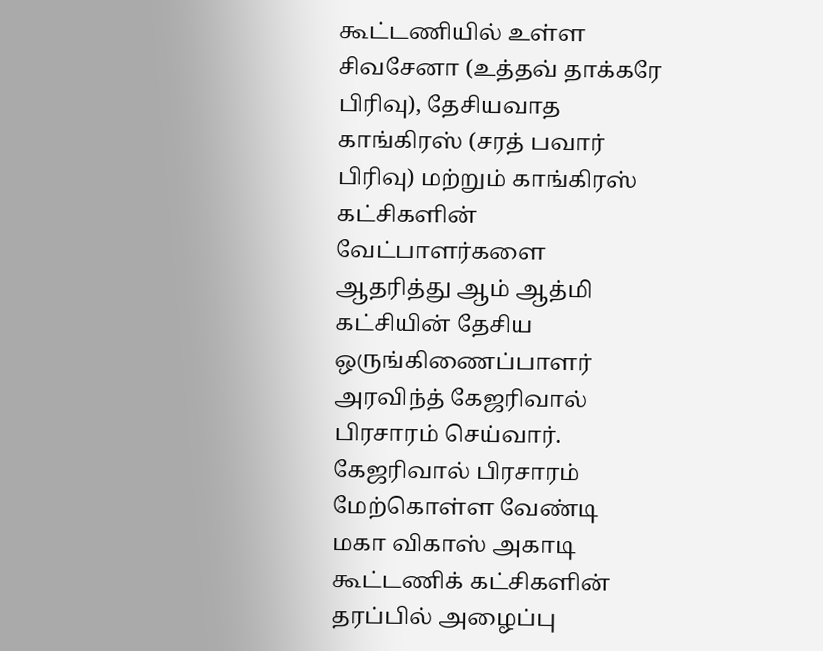கூட்டணியில் உள்ள சிவசேனா (உத்தவ் தாக்கரே பிரிவு), தேசியவாத காங்கிரஸ் (சரத் பவார் பிரிவு) மற்றும் காங்கிரஸ் கட்சிகளின் வேட்பாளர்களை ஆதரித்து ஆம் ஆத்மி கட்சியின் தேசிய ஒருங்கிணைப்பாளர் அரவிந்த் கேஜரிவால் பிரசாரம் செய்வார். கேஜரிவால் பிரசாரம் மேற்கொள்ள வேண்டி மகா விகாஸ் அகாடி கூட்டணிக் கட்சிகளின் தரப்பில் அழைப்பு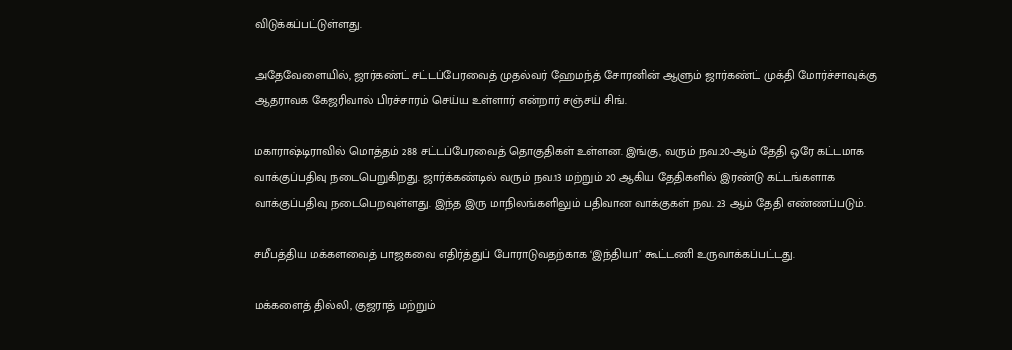விடுக்கப்பட்டுள்ளது.

அதேவேளையில், ஜார்கண்ட் சட்டப்பேரவைத் முதல்வர் ஹேமந்த் சோரனின் ஆளும் ஜார்கண்ட் முக்தி மோர்ச்சாவுக்கு ஆதராவக கேஜரிவால் பிரச்சாரம் செய்ய உள்ளார் என்றார் சஞ்சய் சிங்.

மகாராஷ்டிராவில் மொத்தம் 288 சட்டப்பேரவைத் தொகுதிகள் உள்ளன. இங்கு, வரும் நவ.20-ஆம் தேதி ஒரே கட்டமாக வாக்குப்பதிவு நடைபெறுகிறது. ஜார்க்கண்டில் வரும் நவ.13 மற்றும் 20 ஆகிய தேதிகளில் இரண்டு கட்டங்களாக வாக்குப்பதிவு நடைபெறவுள்ளது. இந்த இரு மாநிலங்களிலும் பதிவான வாக்குகள் நவ. 23 ஆம் தேதி எண்ணப்படும்.

சமீபத்திய மக்களவைத் பாஜகவை எதிர்த்துப் போராடுவதற்காக ‘இந்தியா’ கூட்டணி உருவாக்கப்பட்டது.

மக்களைத் தில்லி, குஜராத் மற்றும்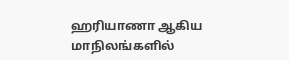ஹரியாணா ஆகிய மாநிலங்களில்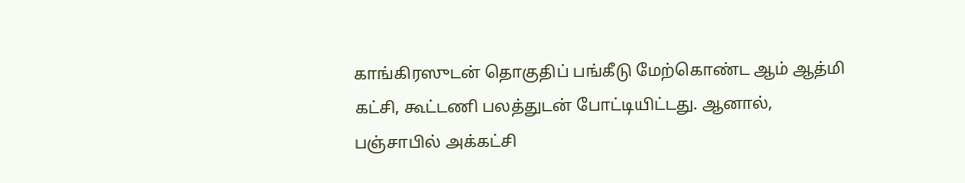காங்கிரஸுடன் தொகுதிப் பங்கீடு மேற்கொண்ட ஆம் ஆத்மி கட்சி, கூட்டணி பலத்துடன் போட்டியிட்டது. ஆனால், பஞ்சாபில் அக்கட்சி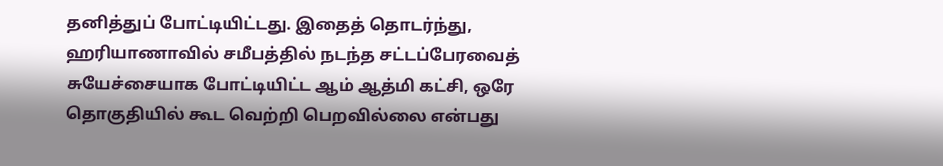தனித்துப் போட்டியிட்டது. இதைத் தொடர்ந்து, ஹரியாணாவில் சமீபத்தில் நடந்த சட்டப்பேரவைத் சுயேச்சையாக போட்டியிட்ட ஆம் ஆத்மி கட்சி, ஒரே தொகுதியில் கூட வெற்றி பெறவில்லை என்பது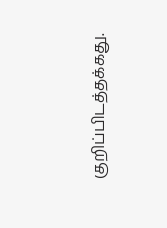குறிப்பிடத்தக்கது.